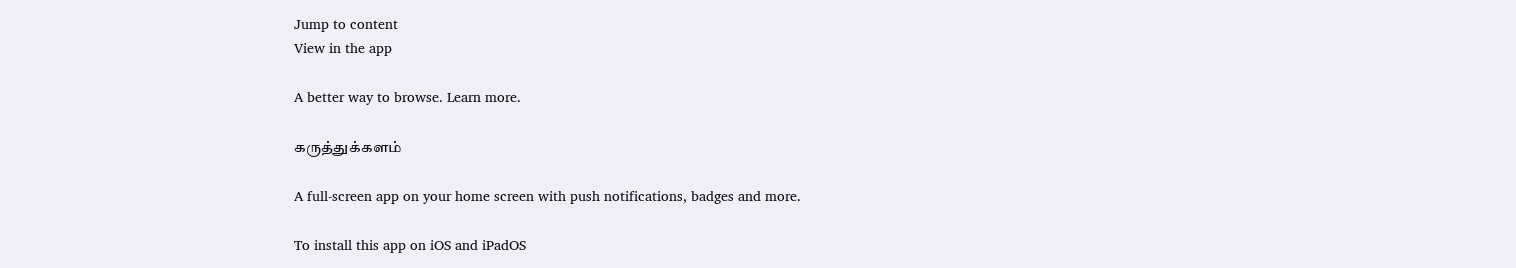Jump to content
View in the app

A better way to browse. Learn more.

கருத்துக்களம்

A full-screen app on your home screen with push notifications, badges and more.

To install this app on iOS and iPadOS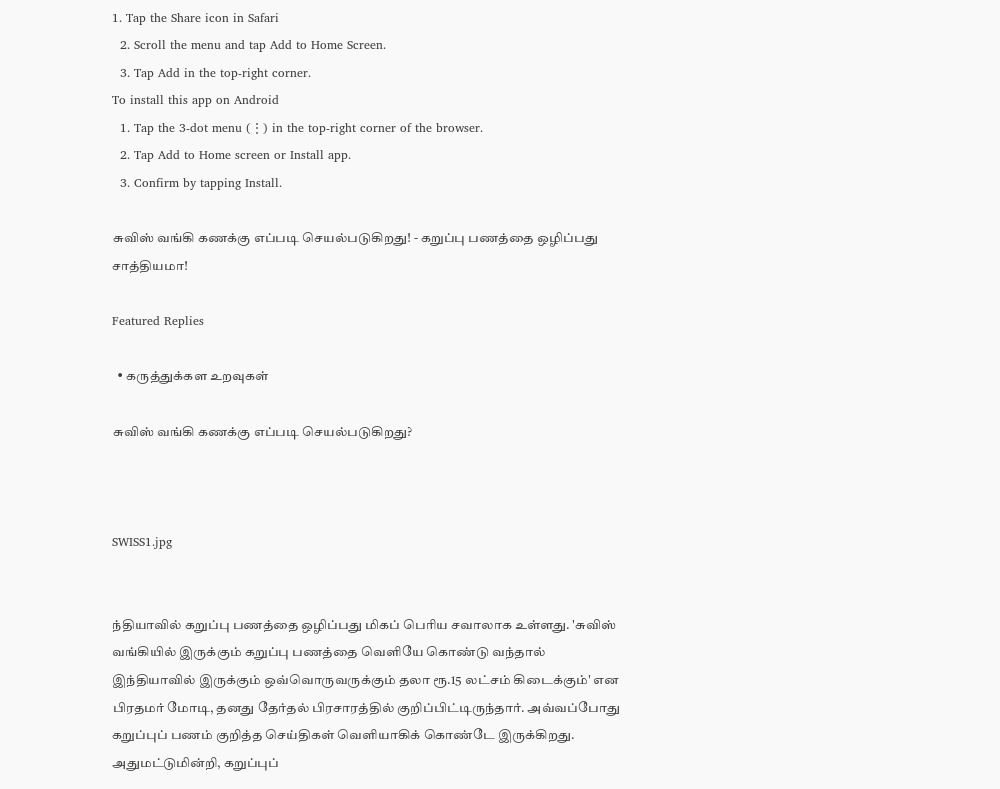1. Tap the Share icon in Safari
  2. Scroll the menu and tap Add to Home Screen.
  3. Tap Add in the top-right corner.
To install this app on Android
  1. Tap the 3-dot menu (⋮) in the top-right corner of the browser.
  2. Tap Add to Home screen or Install app.
  3. Confirm by tapping Install.

சுவிஸ் வங்கி கணக்கு எப்படி செயல்படுகிறது! - கறுப்பு பணத்தை ஒழிப்பது சாத்தியமா!

Featured Replies

  • கருத்துக்கள உறவுகள்

சுவிஸ் வங்கி கணக்கு எப்படி செயல்படுகிறது?



SWISS1.jpg


ந்தியாவில் கறுப்பு பணத்தை ஒழிப்பது மிகப் பெரிய சவாலாக உள்ளது. 'சுவிஸ் வங்கியில் இருக்கும் கறுப்பு பணத்தை வெளியே கொண்டு வந்தால் இந்தியாவில் இருக்கும் ஒவ்வொருவருக்கும் தலா ரூ.15 லட்சம் கிடைக்கும்' என பிரதமர் மோடி, தனது தேர்தல் பிரசாரத்தில் குறிப்பிட்டிருந்தார். அவ்வப்போது கறுப்புப் பணம் குறித்த செய்திகள் வெளியாகிக் கொண்டே இருக்கிறது. அதுமட்டுமின்றி, கறுப்புப்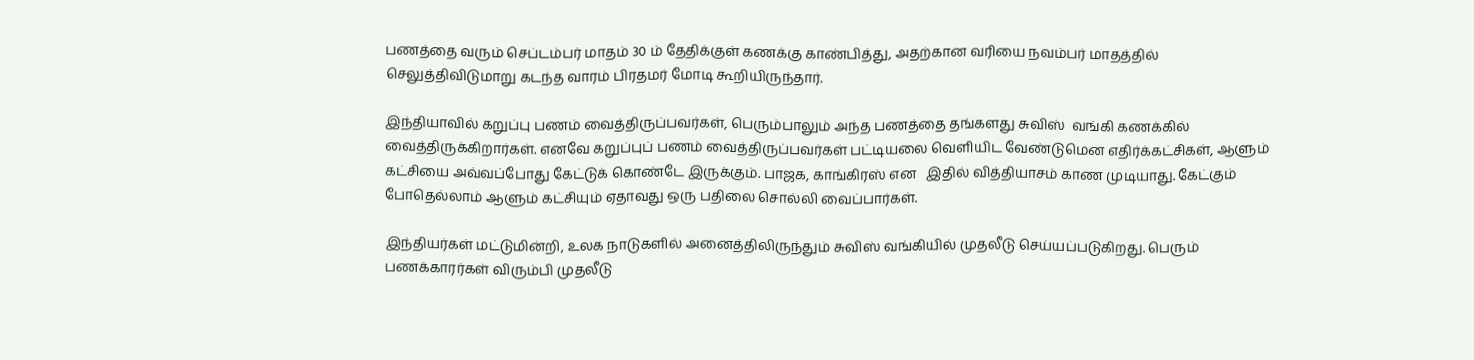பணத்தை வரும் செப்டம்பர் மாதம் 30 ம் தேதிக்குள் கணக்கு காண்பித்து, அதற்கான வரியை நவம்பர் மாதத்தில் செலுத்திவிடுமாறு கடந்த வாரம் பிரதமர் மோடி கூறியிருந்தார்.

இந்தியாவில் கறுப்பு பணம் வைத்திருப்பவர்கள், பெரும்பாலும் அந்த பணத்தை தங்களது சுவிஸ்  வங்கி கணக்கில் வைத்திருக்கிறார்கள். எனவே கறுப்புப் பணம் வைத்திருப்பவர்கள் பட்டியலை வெளியிட வேண்டுமென எதிர்க்கட்சிகள், ஆளும் கட்சியை அவ்வப்போது கேட்டுக் கொண்டே இருக்கும். பாஜக, காங்கிரஸ் என   இதில் வித்தியாசம் காண முடியாது. கேட்கும் போதெல்லாம் ஆளும் கட்சியும் ஏதாவது ஒரு பதிலை சொல்லி வைப்பார்கள்.

இந்தியர்கள் மட்டுமின்றி, உலக நாடுகளில் அனைத்திலிருந்தும் சுவிஸ் வங்கியில் முதலீடு செய்யப்படுகிறது. பெரும் பணக்காரர்கள் விரும்பி முதலீடு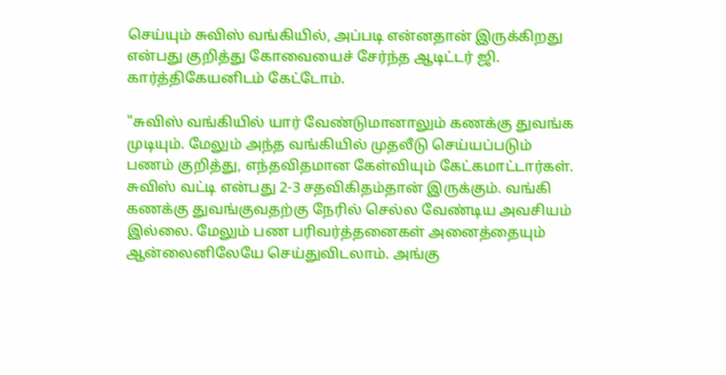செய்யும் சுவிஸ் வங்கியில், அப்படி என்னதான் இருக்கிறது என்பது குறித்து கோவையைச் சேர்ந்த ஆடிட்டர் ஜி. கார்த்திகேயனிடம் கேட்டோம்.

"சுவிஸ் வங்கியில் யார் வேண்டுமானாலும் கணக்கு துவங்க முடியும். மேலும் அந்த வங்கியில் முதலீடு செய்யப்படும் பணம் குறித்து, எந்தவிதமான கேள்வியும் கேட்கமாட்டார்கள். சுவிஸ் வட்டி என்பது 2-3 சதவிகிதம்தான் இருக்கும். வங்கி கணக்கு துவங்குவதற்கு நேரில் செல்ல வேண்டிய அவசியம் இல்லை. மேலும் பண பரிவர்த்தனைகள் அனைத்தையும் ஆன்லைனிலேயே செய்துவிடலாம். அங்கு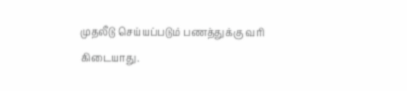முதலீடு செய்யப்படும் பணத்துக்கு வரி கிடையாது.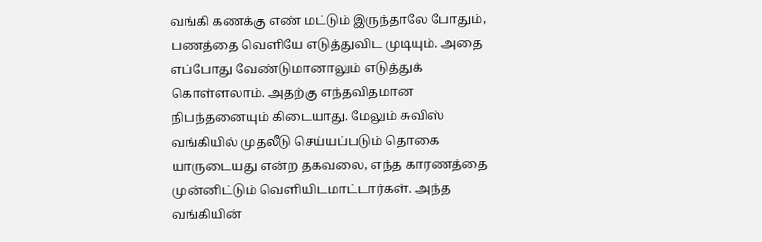வங்கி கணக்கு எண் மட்டும் இருந்தாலே போதும், பணத்தை வெளியே எடுத்துவிட முடியும். அதை எப்போது வேண்டுமானாலும் எடுத்துக் கொள்ளலாம். அதற்கு எந்தவிதமான நிபந்தனையும் கிடையாது. மேலும் சுவிஸ் வங்கியில் முதலீடு செய்யப்படும் தொகை யாருடையது என்ற தகவலை, எந்த காரணத்தை முன்னிட்டும் வெளியிடமாட்டார்கள். அந்த வங்கியின்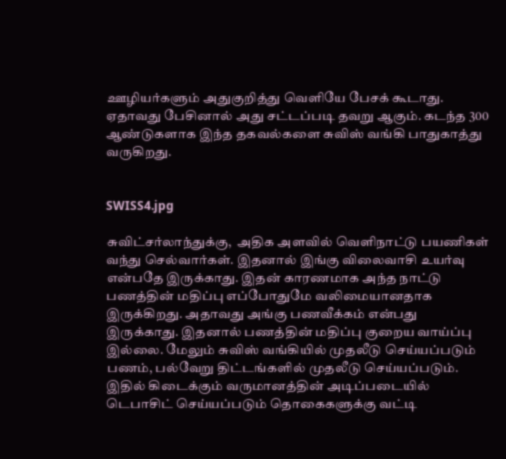ஊழியர்களும் அதுகுறித்து வெளியே பேசக் கூடாது. ஏதாவது பேசினால் அது சட்டப்படி தவறு ஆகும். கடந்த 300 ஆண்டுகளாக இந்த தகவல்களை சுவிஸ் வங்கி பாதுகாத்து வருகிறது.


SWISS4.jpg

சுவிட்சர்லாந்துக்கு,  அதிக அளவில் வெளிநாட்டு பயணிகள் வந்து செல்வார்கள். இதனால் இங்கு விலைவாசி உயர்வு என்பதே இருக்காது. இதன் காரணமாக அந்த நாட்டு பணத்தின் மதிப்பு எப்போதுமே வலிமையானதாக இருக்கிறது. அதாவது அங்கு பணவீக்கம் என்பது இருக்காது. இதனால் பணத்தின் மதிப்பு குறைய வாய்ப்பு இல்லை. மேலும் சுவிஸ் வங்கியில் முதலீடு செய்யப்படும் பணம், பல்வேறு திட்டங்களில் முதலீடு செய்யப்படும். இதில் கிடைக்கும் வருமானத்தின் அடிப்படையில் டெபாசிட் செய்யப்படும் தொகைகளுக்கு வட்டி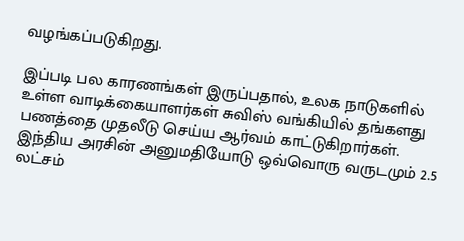வழங்கப்படுகிறது.

இப்படி பல காரணங்கள் இருப்பதால், உலக நாடுகளில் உள்ள வாடிக்கையாளர்கள் சுவிஸ் வங்கியில் தங்களது பணத்தை முதலீடு செய்ய ஆர்வம் காட்டுகிறார்கள். இந்திய அரசின் அனுமதியோடு ஒவ்வொரு வருடமும் 2.5 லட்சம்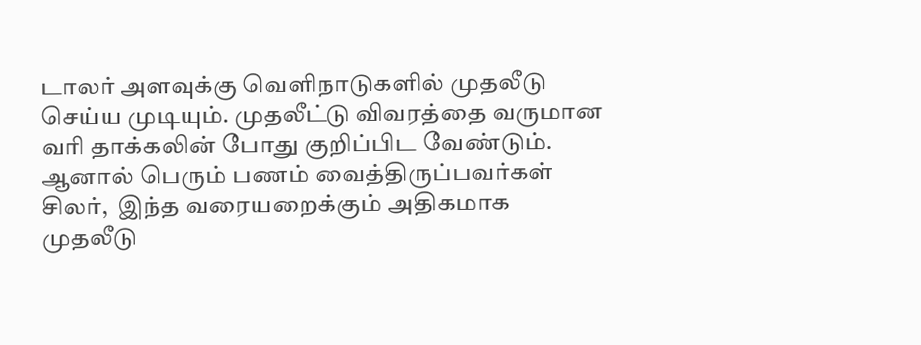டாலர் அளவுக்கு வெளிநாடுகளில் முதலீடு செய்ய முடியும். முதலீட்டு விவரத்தை வருமான வரி தாக்கலின் போது குறிப்பிட வேண்டும். ஆனால் பெரும் பணம் வைத்திருப்பவர்கள் சிலர்,  இந்த வரையறைக்கும் அதிகமாக முதலீடு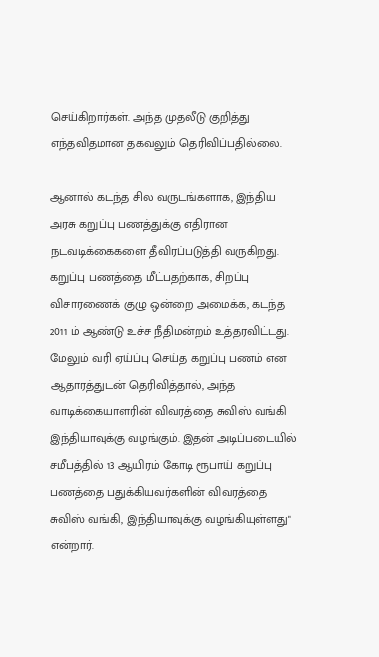செய்கிறார்கள். அந்த முதலீடு குறித்து எந்தவிதமான தகவலும் தெரிவிப்பதில்லை.

ஆனால் கடந்த சில வருடங்களாக, இந்திய அரசு கறுப்பு பணத்துக்கு எதிரான நடவடிக்கைகளை தீவிரப்படுத்தி வருகிறது. கறுப்பு பணத்தை மீட்பதற்காக, சிறப்பு விசாரணைக் குழு ஒன்றை அமைக்க, கடந்த 2011 ம் ஆண்டு உச்ச நீதிமன்றம் உத்தரவிட்டது. மேலும் வரி ஏய்ப்பு செய்த கறுப்பு பணம் என ஆதாரத்துடன் தெரிவித்தால், அந்த வாடிக்கையாளரின் விவரத்தை சுவிஸ் வங்கி இந்தியாவுக்கு வழங்கும். இதன் அடிப்படையில் சமீபத்தில் 13 ஆயிரம் கோடி ரூபாய் கறுப்பு பணத்தை பதுக்கியவர்களின் விவரத்தை சுவிஸ் வங்கி, இந்தியாவுக்கு வழங்கியுள்ளது" என்றார்.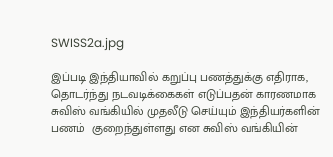SWISS2a.jpg

இப்படி இந்தியாவில் கறுப்பு பணத்துக்கு எதிராக, தொடர்ந்து நடவடிக்கைகள் எடுப்பதன் காரணமாக சுவிஸ் வங்கியில் முதலீடு செய்யும் இந்தியர்களின் பணம்  குறைந்துள்ளது என சுவிஸ் வங்கியின்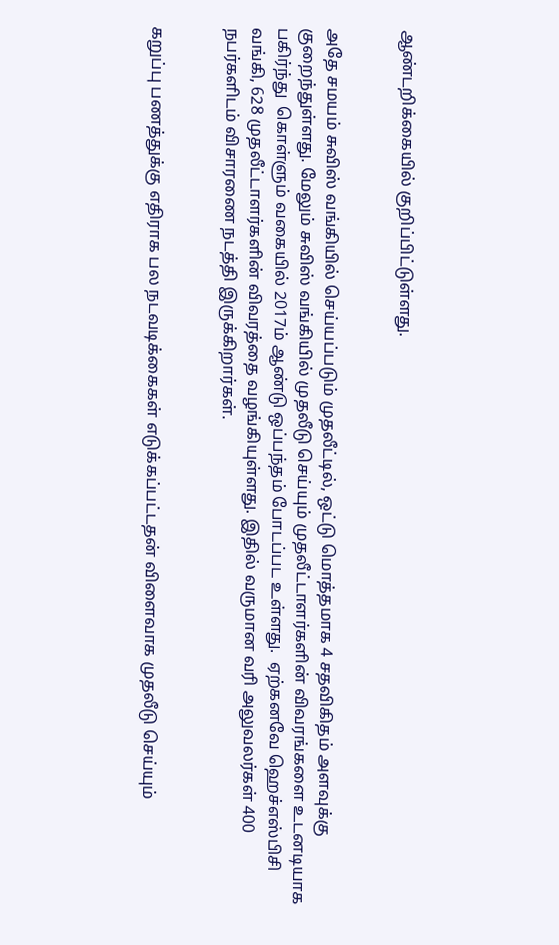ஆண்டறிக்கையில் குறிப்பிட்டுள்ளது.


அதே சமயம் சுவிஸ் வங்கியில் செய்யப்படும் முதலீட்டில், ஒட்டு மொத்தமாக 4 சதவிகிதம் அளவுக்கு குறைந்துள்ளது. மேலும் சுவிஸ் வங்கியில் முதலீடு செய்யும் முதலீட்டாளர்களின் விவரங்களை உடனடியாக பகிர்ந்து  கொள்ளும் வகையில் 2017ம் ஆண்டு ஒப்பந்தம் போடப்பட உள்ளது.  ஏற்கனவே ஹெச்எஸ்பிசி வங்கி, 628 முதலீட்டாளர்களின் விவரத்தை வழங்கியுள்ளது. இதில் வருமான வரி அலுவலர்கள் 400 நபர்களிடம் விசாரணை நடத்தி இருக்கிறார்கள்.


கறுப்பு பணத்துக்கு எதிராக பல நடவடிக்கைகள் எடுக்கப்பட்டதன் விளைவாக முதலீடு செய்யும்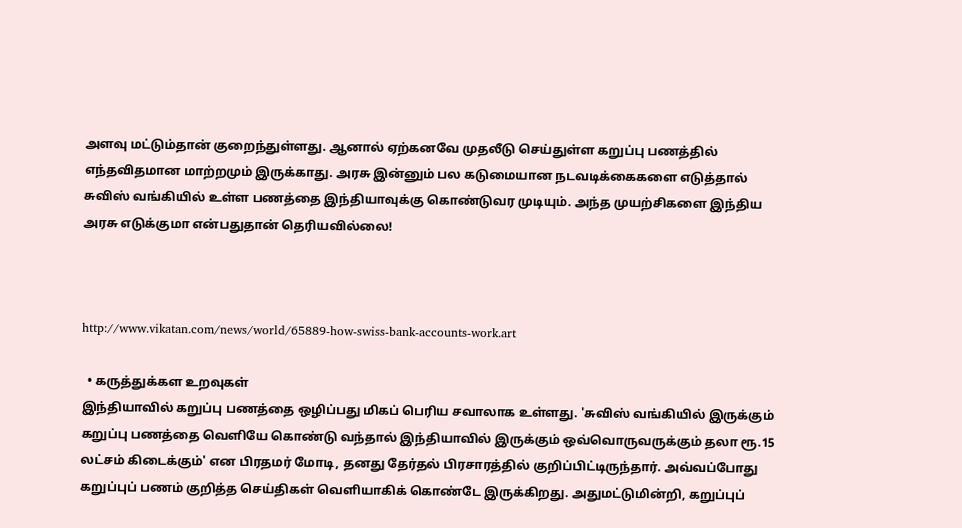அளவு மட்டும்தான் குறைந்துள்ளது. ஆனால் ஏற்கனவே முதலீடு செய்துள்ள கறுப்பு பணத்தில் எந்தவிதமான மாற்றமும் இருக்காது. அரசு இன்னும் பல கடுமையான நடவடிக்கைகளை எடுத்தால் சுவிஸ் வங்கியில் உள்ள பணத்தை இந்தியாவுக்கு கொண்டுவர முடியும். அந்த முயற்சிகளை இந்திய அரசு எடுக்குமா என்பதுதான் தெரியவில்லை!



http://www.vikatan.com/news/world/65889-how-swiss-bank-accounts-work.art

  • கருத்துக்கள உறவுகள்
இந்தியாவில் கறுப்பு பணத்தை ஒழிப்பது மிகப் பெரிய சவாலாக உள்ளது. 'சுவிஸ் வங்கியில் இருக்கும் கறுப்பு பணத்தை வெளியே கொண்டு வந்தால் இந்தியாவில் இருக்கும் ஒவ்வொருவருக்கும் தலா ரூ.15 லட்சம் கிடைக்கும்' என பிரதமர் மோடி, தனது தேர்தல் பிரசாரத்தில் குறிப்பிட்டிருந்தார். அவ்வப்போது கறுப்புப் பணம் குறித்த செய்திகள் வெளியாகிக் கொண்டே இருக்கிறது. அதுமட்டுமின்றி, கறுப்புப்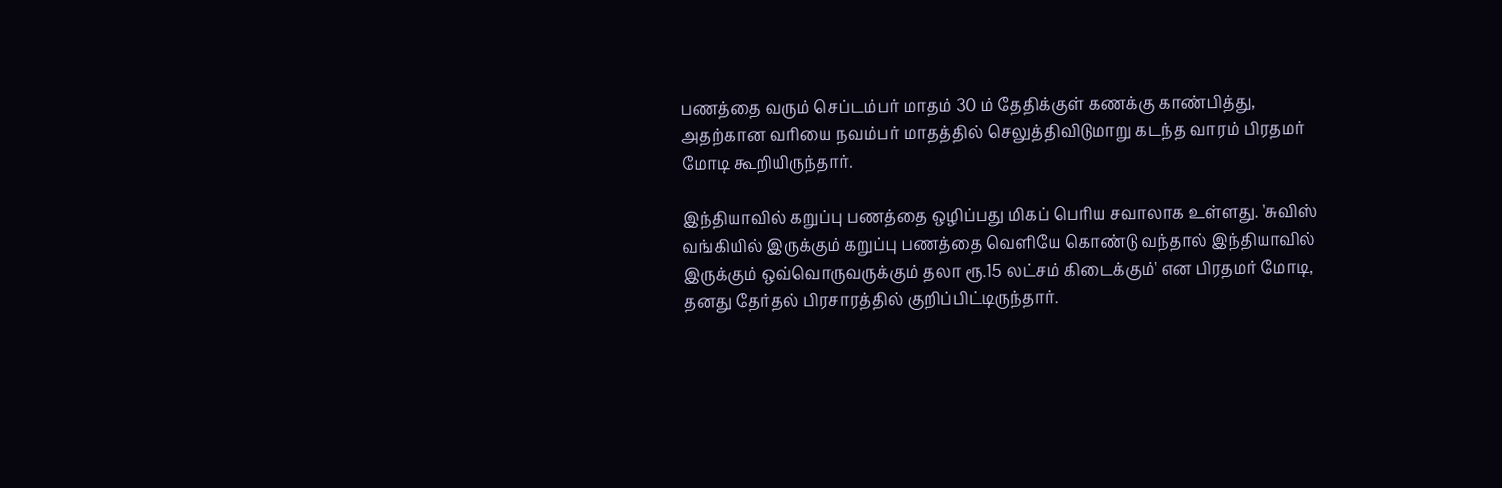பணத்தை வரும் செப்டம்பர் மாதம் 30 ம் தேதிக்குள் கணக்கு காண்பித்து, அதற்கான வரியை நவம்பர் மாதத்தில் செலுத்திவிடுமாறு கடந்த வாரம் பிரதமர் மோடி கூறியிருந்தார்.

இந்தியாவில் கறுப்பு பணத்தை ஒழிப்பது மிகப் பெரிய சவாலாக உள்ளது. 'சுவிஸ் வங்கியில் இருக்கும் கறுப்பு பணத்தை வெளியே கொண்டு வந்தால் இந்தியாவில் இருக்கும் ஒவ்வொருவருக்கும் தலா ரூ.15 லட்சம் கிடைக்கும்' என பிரதமர் மோடி, தனது தேர்தல் பிரசாரத்தில் குறிப்பிட்டிருந்தார்.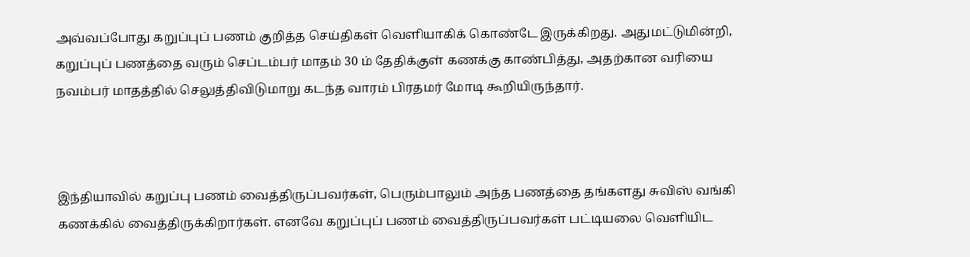அவ்வப்போது கறுப்புப் பணம் குறித்த செய்திகள் வெளியாகிக் கொண்டே இருக்கிறது. அதுமட்டுமின்றி, கறுப்புப் பணத்தை வரும் செப்டம்பர் மாதம் 30 ம் தேதிக்குள் கணக்கு காண்பித்து, அதற்கான வரியை நவம்பர் மாதத்தில் செலுத்திவிடுமாறு கடந்த வாரம் பிரதமர் மோடி கூறியிருந்தார்.



இந்தியாவில் கறுப்பு பணம் வைத்திருப்பவர்கள், பெரும்பாலும் அந்த பணத்தை தங்களது சுவிஸ் வங்கி கணக்கில் வைத்திருக்கிறார்கள். எனவே கறுப்புப் பணம் வைத்திருப்பவர்கள் பட்டியலை வெளியிட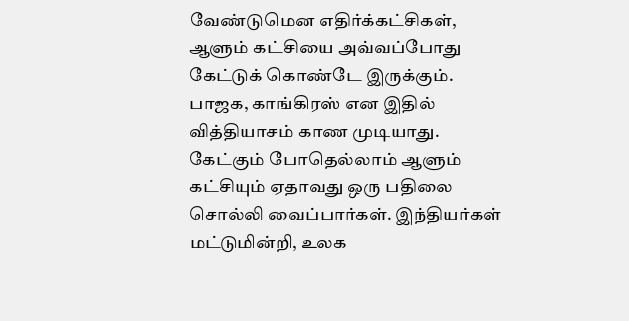வேண்டுமென எதிர்க்கட்சிகள், ஆளும் கட்சியை அவ்வப்போது கேட்டுக் கொண்டே இருக்கும். பாஜக, காங்கிரஸ் என இதில் வித்தியாசம் காண முடியாது. கேட்கும் போதெல்லாம் ஆளும் கட்சியும் ஏதாவது ஒரு பதிலை சொல்லி வைப்பார்கள். இந்தியர்கள் மட்டுமின்றி, உலக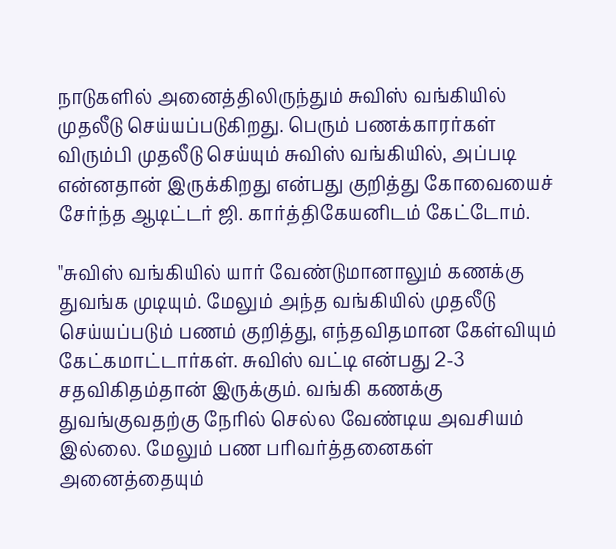நாடுகளில் அனைத்திலிருந்தும் சுவிஸ் வங்கியில் முதலீடு செய்யப்படுகிறது. பெரும் பணக்காரர்கள் விரும்பி முதலீடு செய்யும் சுவிஸ் வங்கியில், அப்படி என்னதான் இருக்கிறது என்பது குறித்து கோவையைச் சேர்ந்த ஆடிட்டர் ஜி. கார்த்திகேயனிடம் கேட்டோம்.

"சுவிஸ் வங்கியில் யார் வேண்டுமானாலும் கணக்கு துவங்க முடியும். மேலும் அந்த வங்கியில் முதலீடு செய்யப்படும் பணம் குறித்து, எந்தவிதமான கேள்வியும் கேட்கமாட்டார்கள். சுவிஸ் வட்டி என்பது 2-3 சதவிகிதம்தான் இருக்கும். வங்கி கணக்கு துவங்குவதற்கு நேரில் செல்ல வேண்டிய அவசியம் இல்லை. மேலும் பண பரிவர்த்தனைகள் அனைத்தையும்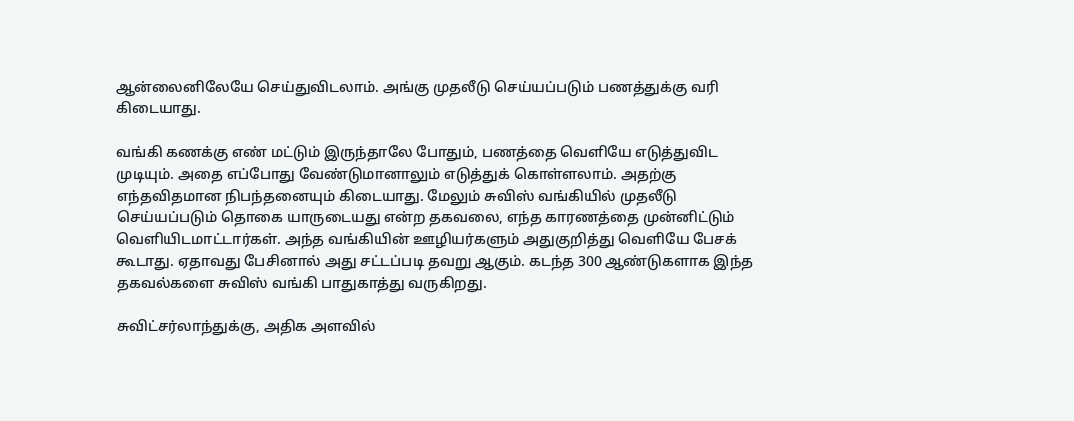ஆன்லைனிலேயே செய்துவிடலாம். அங்கு முதலீடு செய்யப்படும் பணத்துக்கு வரி கிடையாது.

வங்கி கணக்கு எண் மட்டும் இருந்தாலே போதும், பணத்தை வெளியே எடுத்துவிட முடியும். அதை எப்போது வேண்டுமானாலும் எடுத்துக் கொள்ளலாம். அதற்கு எந்தவிதமான நிபந்தனையும் கிடையாது. மேலும் சுவிஸ் வங்கியில் முதலீடு செய்யப்படும் தொகை யாருடையது என்ற தகவலை, எந்த காரணத்தை முன்னிட்டும் வெளியிடமாட்டார்கள். அந்த வங்கியின் ஊழியர்களும் அதுகுறித்து வெளியே பேசக் கூடாது. ஏதாவது பேசினால் அது சட்டப்படி தவறு ஆகும். கடந்த 300 ஆண்டுகளாக இந்த தகவல்களை சுவிஸ் வங்கி பாதுகாத்து வருகிறது.

சுவிட்சர்லாந்துக்கு, அதிக அளவில்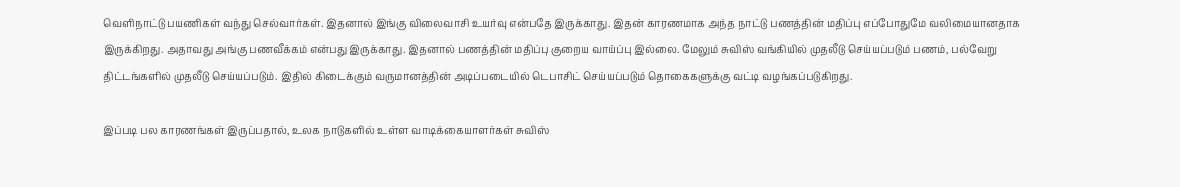வெளிநாட்டு பயணிகள் வந்து செல்வார்கள். இதனால் இங்கு விலைவாசி உயர்வு என்பதே இருக்காது. இதன் காரணமாக அந்த நாட்டு பணத்தின் மதிப்பு எப்போதுமே வலிமையானதாக இருக்கிறது. அதாவது அங்கு பணவீக்கம் என்பது இருக்காது. இதனால் பணத்தின் மதிப்பு குறைய வாய்ப்பு இல்லை. மேலும் சுவிஸ் வங்கியில் முதலீடு செய்யப்படும் பணம், பல்வேறு திட்டங்களில் முதலீடு செய்யப்படும். இதில் கிடைக்கும் வருமானத்தின் அடிப்படையில் டெபாசிட் செய்யப்படும் தொகைகளுக்கு வட்டி வழங்கப்படுகிறது.

இப்படி பல காரணங்கள் இருப்பதால், உலக நாடுகளில் உள்ள வாடிக்கையாளர்கள் சுவிஸ்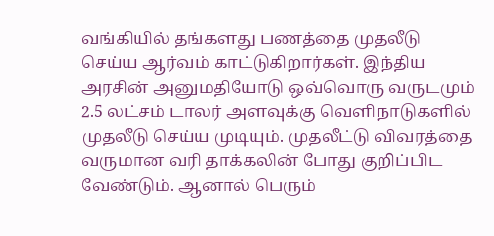வங்கியில் தங்களது பணத்தை முதலீடு செய்ய ஆர்வம் காட்டுகிறார்கள். இந்திய அரசின் அனுமதியோடு ஒவ்வொரு வருடமும் 2.5 லட்சம் டாலர் அளவுக்கு வெளிநாடுகளில் முதலீடு செய்ய முடியும். முதலீட்டு விவரத்தை வருமான வரி தாக்கலின் போது குறிப்பிட வேண்டும். ஆனால் பெரும்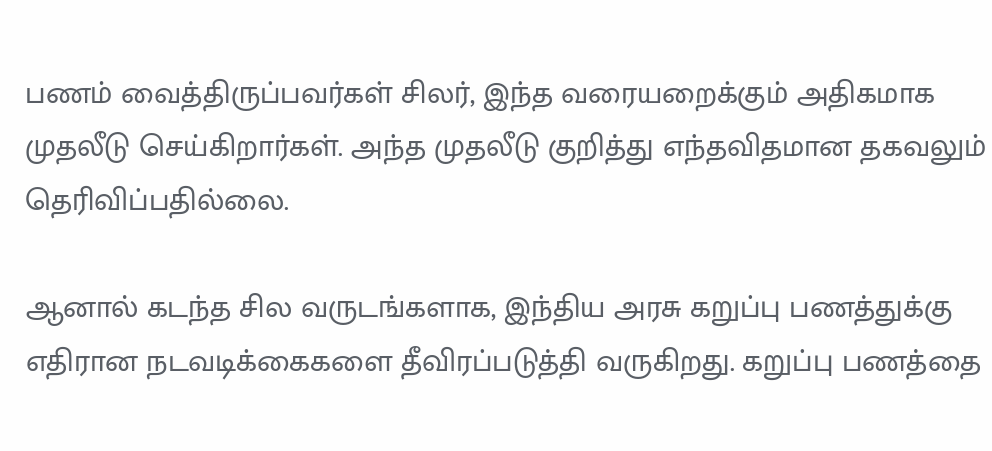பணம் வைத்திருப்பவர்கள் சிலர், இந்த வரையறைக்கும் அதிகமாக முதலீடு செய்கிறார்கள். அந்த முதலீடு குறித்து எந்தவிதமான தகவலும் தெரிவிப்பதில்லை.

ஆனால் கடந்த சில வருடங்களாக, இந்திய அரசு கறுப்பு பணத்துக்கு எதிரான நடவடிக்கைகளை தீவிரப்படுத்தி வருகிறது. கறுப்பு பணத்தை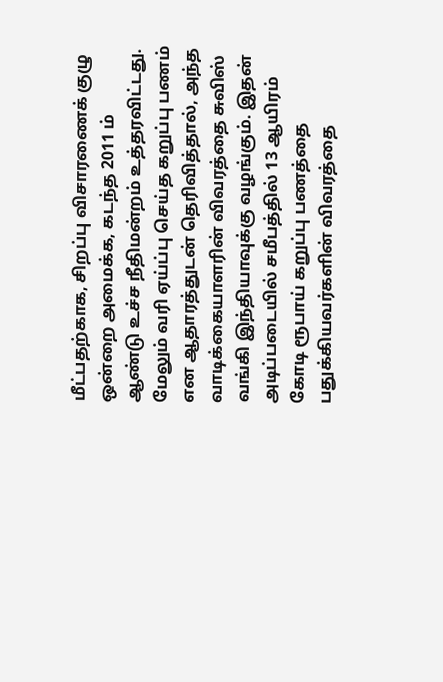மீட்பதற்காக, சிறப்பு விசாரணைக் குழு ஒன்றை அமைக்க, கடந்த 2011 ம் ஆண்டு உச்ச நீதிமன்றம் உத்தரவிட்டது. மேலும் வரி ஏய்ப்பு செய்த கறுப்பு பணம் என ஆதாரத்துடன் தெரிவித்தால், அந்த வாடிக்கையாளரின் விவரத்தை சுவிஸ் வங்கி இந்தியாவுக்கு வழங்கும். இதன் அடிப்படையில் சமீபத்தில் 13 ஆயிரம் கோடி ரூபாய் கறுப்பு பணத்தை பதுக்கியவர்களின் விவரத்தை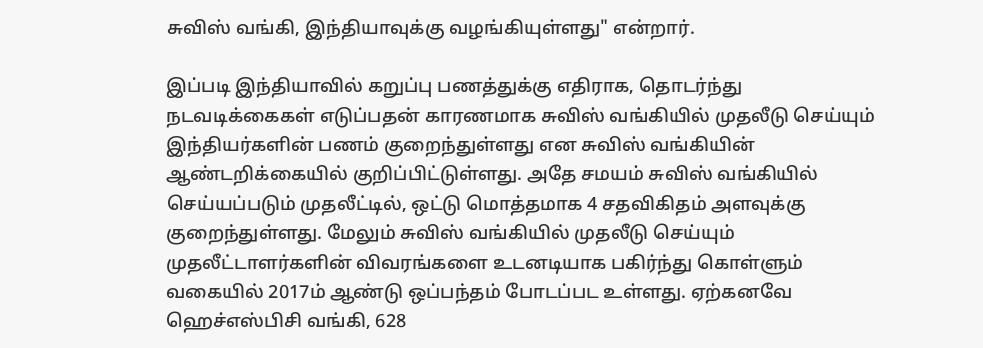சுவிஸ் வங்கி, இந்தியாவுக்கு வழங்கியுள்ளது" என்றார்.

இப்படி இந்தியாவில் கறுப்பு பணத்துக்கு எதிராக, தொடர்ந்து நடவடிக்கைகள் எடுப்பதன் காரணமாக சுவிஸ் வங்கியில் முதலீடு செய்யும் இந்தியர்களின் பணம் குறைந்துள்ளது என சுவிஸ் வங்கியின் ஆண்டறிக்கையில் குறிப்பிட்டுள்ளது. அதே சமயம் சுவிஸ் வங்கியில் செய்யப்படும் முதலீட்டில், ஒட்டு மொத்தமாக 4 சதவிகிதம் அளவுக்கு குறைந்துள்ளது. மேலும் சுவிஸ் வங்கியில் முதலீடு செய்யும் முதலீட்டாளர்களின் விவரங்களை உடனடியாக பகிர்ந்து கொள்ளும் வகையில் 2017ம் ஆண்டு ஒப்பந்தம் போடப்பட உள்ளது. ஏற்கனவே ஹெச்எஸ்பிசி வங்கி, 628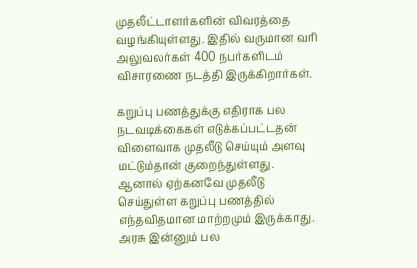முதலீட்டாளர்களின் விவரத்தை வழங்கியுள்ளது. இதில் வருமான வரி அலுவலர்கள் 400 நபர்களிடம் விசாரணை நடத்தி இருக்கிறார்கள்.

கறுப்பு பணத்துக்கு எதிராக பல நடவடிக்கைகள் எடுக்கப்பட்டதன் விளைவாக முதலீடு செய்யும் அளவு மட்டும்தான் குறைந்துள்ளது. ஆனால் ஏற்கனவே முதலீடு செய்துள்ள கறுப்பு பணத்தில் எந்தவிதமான மாற்றமும் இருக்காது. அரசு இன்னும் பல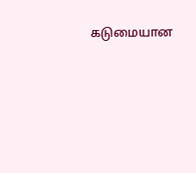கடுமையான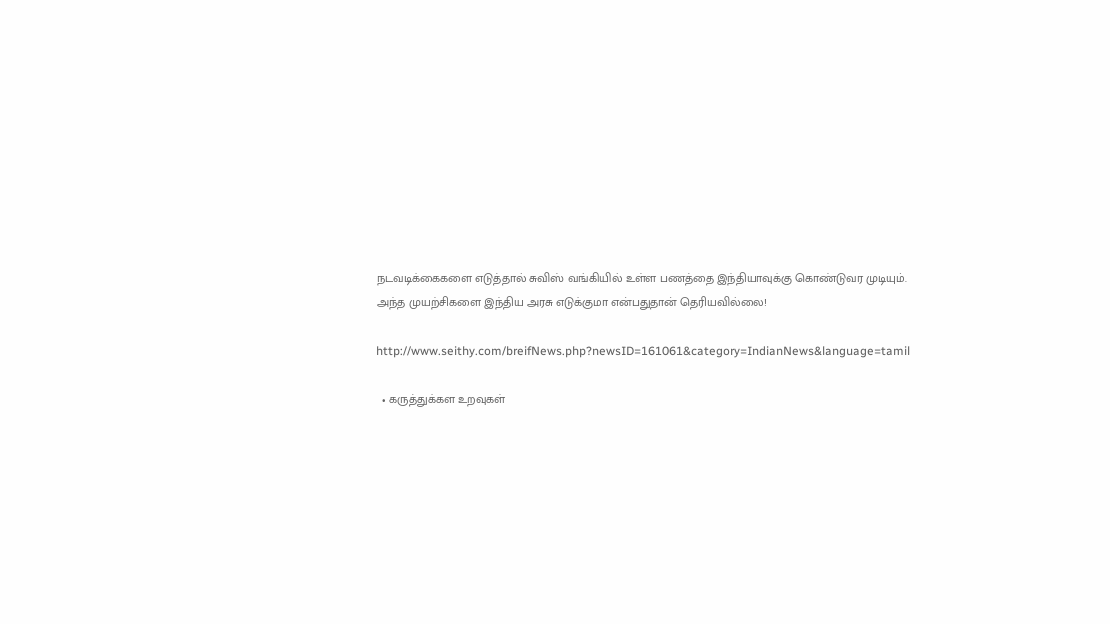நடவடிக்கைகளை எடுத்தால் சுவிஸ் வங்கியில் உள்ள பணத்தை இந்தியாவுக்கு கொண்டுவர முடியும். அந்த முயற்சிகளை இந்திய அரசு எடுக்குமா என்பதுதான் தெரியவில்லை!

http://www.seithy.com/breifNews.php?newsID=161061&category=IndianNews&language=tamil

  • கருத்துக்கள உறவுகள்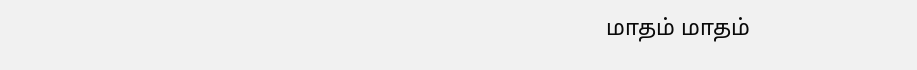மாதம் மாதம்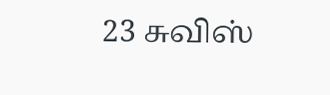23 சுவிஸ்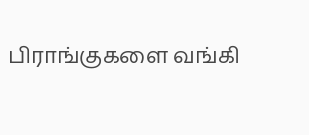பிராங்குகளை வங்கி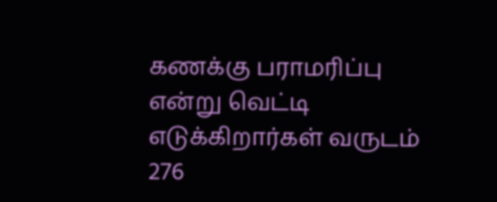கணக்கு பராமரிப்பு
என்று வெட்டி எடுக்கிறார்கள் வருடம் 276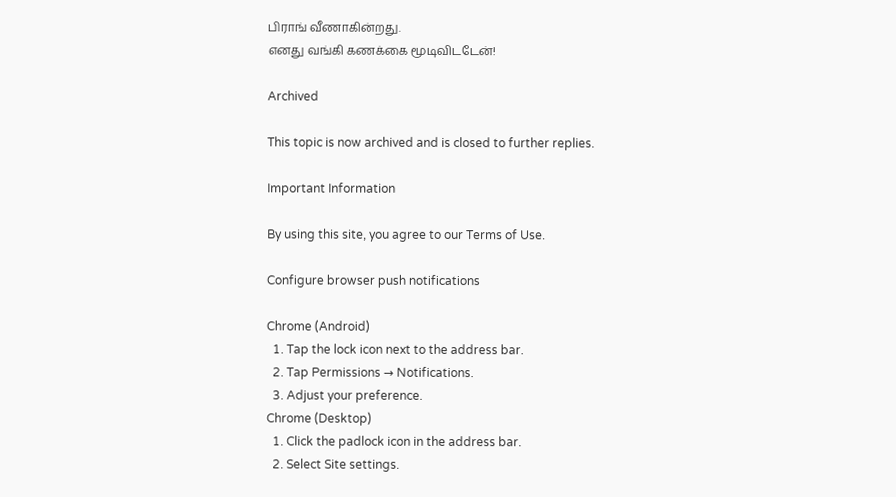பிராங் வீணாகின்றது.
எனது வங்கி கணக்கை மூடிவிடடேன்!

Archived

This topic is now archived and is closed to further replies.

Important Information

By using this site, you agree to our Terms of Use.

Configure browser push notifications

Chrome (Android)
  1. Tap the lock icon next to the address bar.
  2. Tap Permissions → Notifications.
  3. Adjust your preference.
Chrome (Desktop)
  1. Click the padlock icon in the address bar.
  2. Select Site settings.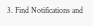3. Find Notifications and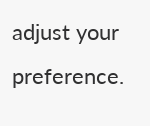adjust your preference.